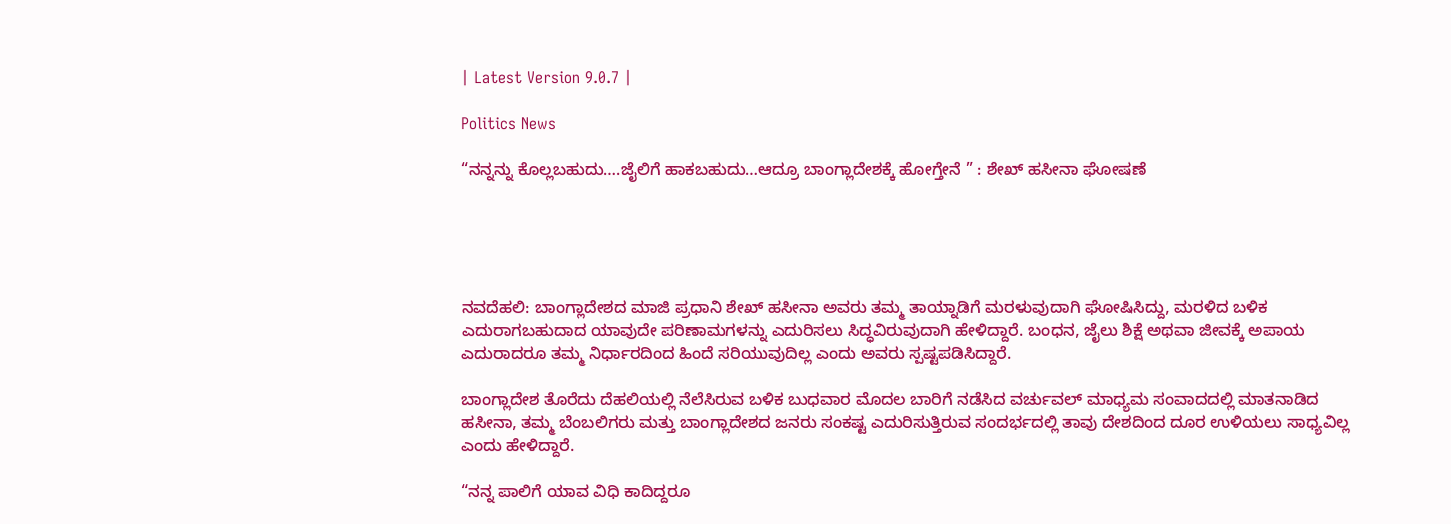| Latest Version 9.0.7 |

Politics News

“ನನ್ನನ್ನು ಕೊಲ್ಲಬಹುದು….ಜೈಲಿಗೆ ಹಾಕಬಹುದು…ಆದ್ರೂ ಬಾಂಗ್ಲಾದೇಶಕ್ಕೆ ಹೋಗ್ತೇನೆ ” : ಶೇಖ್ ಹಸೀನಾ ಘೋಷಣೆ





ನವದೆಹಲಿ: ಬಾಂಗ್ಲಾದೇಶದ ಮಾಜಿ ಪ್ರಧಾನಿ ಶೇಖ್ ಹಸೀನಾ ಅವರು ತಮ್ಮ ತಾಯ್ನಾಡಿಗೆ ಮರಳುವುದಾಗಿ ಘೋಷಿಸಿದ್ದು, ಮರಳಿದ ಬಳಿಕ ಎದುರಾಗಬಹುದಾದ ಯಾವುದೇ ಪರಿಣಾಮಗಳನ್ನು ಎದುರಿಸಲು ಸಿದ್ಧವಿರುವುದಾಗಿ ಹೇಳಿದ್ದಾರೆ. ಬಂಧನ, ಜೈಲು ಶಿಕ್ಷೆ ಅಥವಾ ಜೀವಕ್ಕೆ ಅಪಾಯ ಎದುರಾದರೂ ತಮ್ಮ ನಿರ್ಧಾರದಿಂದ ಹಿಂದೆ ಸರಿಯುವುದಿಲ್ಲ ಎಂದು ಅವರು ಸ್ಪಷ್ಟಪಡಿಸಿದ್ದಾರೆ.

ಬಾಂಗ್ಲಾದೇಶ ತೊರೆದು ದೆಹಲಿಯಲ್ಲಿ ನೆಲೆಸಿರುವ ಬಳಿಕ ಬುಧವಾರ ಮೊದಲ ಬಾರಿಗೆ ನಡೆಸಿದ ವರ್ಚುವಲ್ ಮಾಧ್ಯಮ ಸಂವಾದದಲ್ಲಿ ಮಾತನಾಡಿದ ಹಸೀನಾ, ತಮ್ಮ ಬೆಂಬಲಿಗರು ಮತ್ತು ಬಾಂಗ್ಲಾದೇಶದ ಜನರು ಸಂಕಷ್ಟ ಎದುರಿಸುತ್ತಿರುವ ಸಂದರ್ಭದಲ್ಲಿ ತಾವು ದೇಶದಿಂದ ದೂರ ಉಳಿಯಲು ಸಾಧ್ಯವಿಲ್ಲ ಎಂದು ಹೇಳಿದ್ದಾರೆ.

“ನನ್ನ ಪಾಲಿಗೆ ಯಾವ ವಿಧಿ ಕಾದಿದ್ದರೂ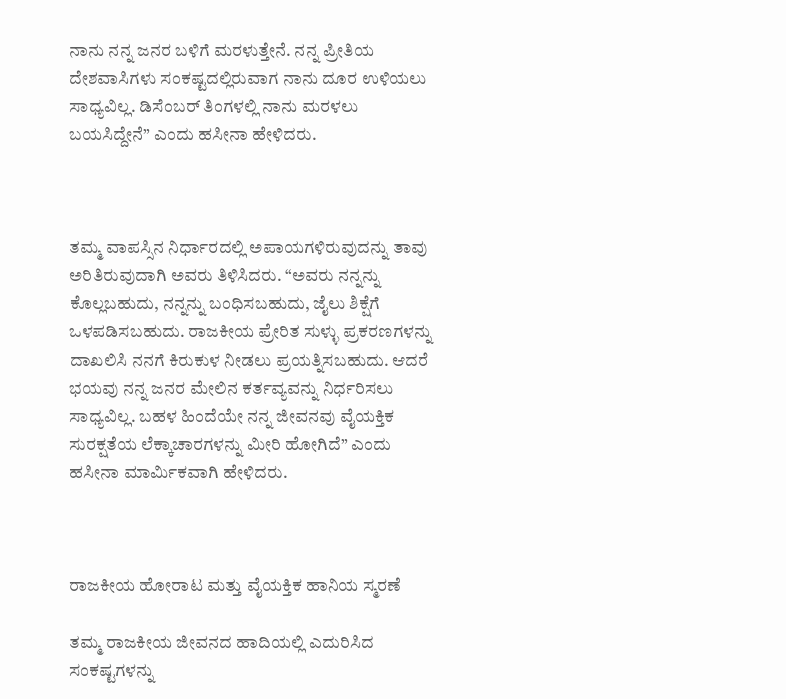ನಾನು ನನ್ನ ಜನರ ಬಳಿಗೆ ಮರಳುತ್ತೇನೆ. ನನ್ನ ಪ್ರೀತಿಯ ದೇಶವಾಸಿಗಳು ಸಂಕಷ್ಟದಲ್ಲಿರುವಾಗ ನಾನು ದೂರ ಉಳಿಯಲು ಸಾಧ್ಯವಿಲ್ಲ. ಡಿಸೆಂಬರ್ ತಿಂಗಳಲ್ಲಿ ನಾನು ಮರಳಲು ಬಯಸಿದ್ದೇನೆ” ಎಂದು ಹಸೀನಾ ಹೇಳಿದರು.



ತಮ್ಮ ವಾಪಸ್ಸಿನ ನಿರ್ಧಾರದಲ್ಲಿ ಅಪಾಯಗಳಿರುವುದನ್ನು ತಾವು ಅರಿತಿರುವುದಾಗಿ ಅವರು ತಿಳಿಸಿದರು. “ಅವರು ನನ್ನನ್ನು ಕೊಲ್ಲಬಹುದು, ನನ್ನನ್ನು ಬಂಧಿಸಬಹುದು, ಜೈಲು ಶಿಕ್ಷೆಗೆ ಒಳಪಡಿಸಬಹುದು. ರಾಜಕೀಯ ಪ್ರೇರಿತ ಸುಳ್ಳು ಪ್ರಕರಣಗಳನ್ನು ದಾಖಲಿಸಿ ನನಗೆ ಕಿರುಕುಳ ನೀಡಲು ಪ್ರಯತ್ನಿಸಬಹುದು. ಆದರೆ ಭಯವು ನನ್ನ ಜನರ ಮೇಲಿನ ಕರ್ತವ್ಯವನ್ನು ನಿರ್ಧರಿಸಲು ಸಾಧ್ಯವಿಲ್ಲ. ಬಹಳ ಹಿಂದೆಯೇ ನನ್ನ ಜೀವನವು ವೈಯಕ್ತಿಕ ಸುರಕ್ಷತೆಯ ಲೆಕ್ಕಾಚಾರಗಳನ್ನು ಮೀರಿ ಹೋಗಿದೆ” ಎಂದು ಹಸೀನಾ ಮಾರ್ಮಿಕವಾಗಿ ಹೇಳಿದರು.



ರಾಜಕೀಯ ಹೋರಾಟ ಮತ್ತು ವೈಯಕ್ತಿಕ ಹಾನಿಯ ಸ್ಮರಣೆ

ತಮ್ಮ ರಾಜಕೀಯ ಜೀವನದ ಹಾದಿಯಲ್ಲಿ ಎದುರಿಸಿದ ಸಂಕಷ್ಟಗಳನ್ನು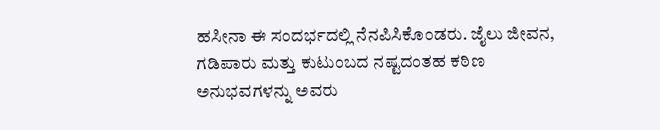ಹಸೀನಾ ಈ ಸಂದರ್ಭದಲ್ಲಿ ನೆನಪಿಸಿಕೊಂಡರು. ಜೈಲು ಜೀವನ, ಗಡಿಪಾರು ಮತ್ತು ಕುಟುಂಬದ ನಷ್ಟದಂತಹ ಕಠಿಣ ಅನುಭವಗಳನ್ನು ಅವರು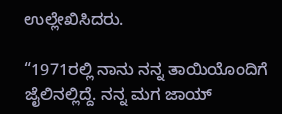ಉಲ್ಲೇಖಿಸಿದರು.

“1971ರಲ್ಲಿ ನಾನು ನನ್ನ ತಾಯಿಯೊಂದಿಗೆ ಜೈಲಿನಲ್ಲಿದ್ದೆ. ನನ್ನ ಮಗ ಜಾಯ್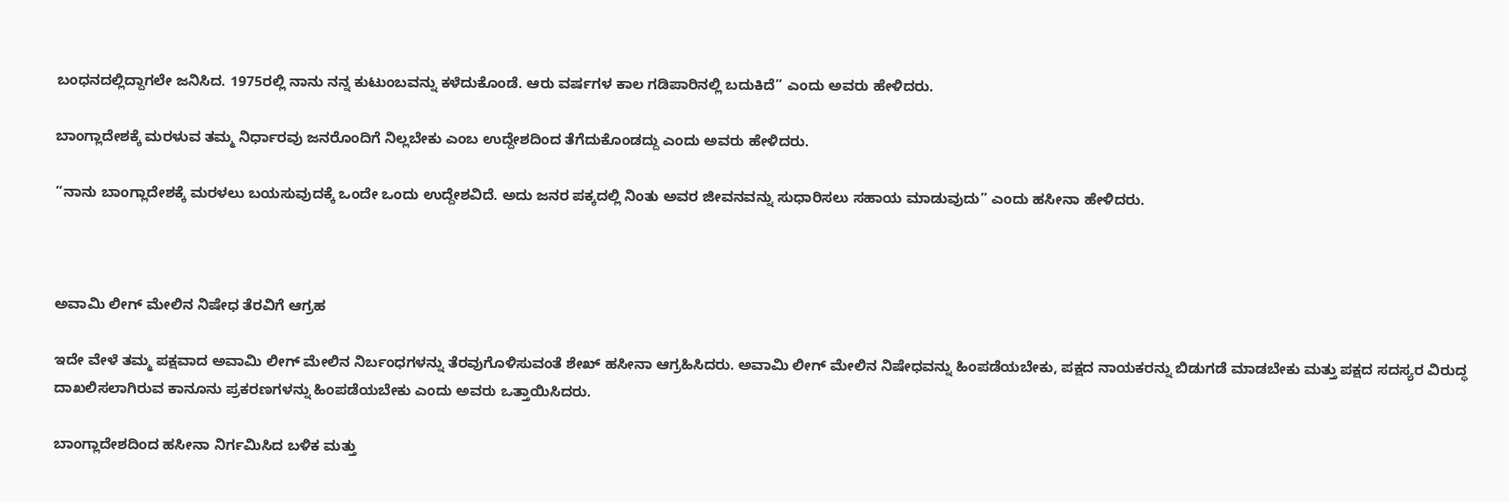ಬಂಧನದಲ್ಲಿದ್ದಾಗಲೇ ಜನಿಸಿದ. 1975ರಲ್ಲಿ ನಾನು ನನ್ನ ಕುಟುಂಬವನ್ನು ಕಳೆದುಕೊಂಡೆ. ಆರು ವರ್ಷಗಳ ಕಾಲ ಗಡಿಪಾರಿನಲ್ಲಿ ಬದುಕಿದೆ” ಎಂದು ಅವರು ಹೇಳಿದರು.

ಬಾಂಗ್ಲಾದೇಶಕ್ಕೆ ಮರಳುವ ತಮ್ಮ ನಿರ್ಧಾರವು ಜನರೊಂದಿಗೆ ನಿಲ್ಲಬೇಕು ಎಂಬ ಉದ್ದೇಶದಿಂದ ತೆಗೆದುಕೊಂಡದ್ದು ಎಂದು ಅವರು ಹೇಳಿದರು.

“ನಾನು ಬಾಂಗ್ಲಾದೇಶಕ್ಕೆ ಮರಳಲು ಬಯಸುವುದಕ್ಕೆ ಒಂದೇ ಒಂದು ಉದ್ದೇಶವಿದೆ. ಅದು ಜನರ ಪಕ್ಕದಲ್ಲಿ ನಿಂತು ಅವರ ಜೀವನವನ್ನು ಸುಧಾರಿಸಲು ಸಹಾಯ ಮಾಡುವುದು” ಎಂದು ಹಸೀನಾ ಹೇಳಿದರು.



ಅವಾಮಿ ಲೀಗ್ ಮೇಲಿನ ನಿಷೇಧ ತೆರವಿಗೆ ಆಗ್ರಹ

ಇದೇ ವೇಳೆ ತಮ್ಮ ಪಕ್ಷವಾದ ಅವಾಮಿ ಲೀಗ್ ಮೇಲಿನ ನಿರ್ಬಂಧಗಳನ್ನು ತೆರವುಗೊಳಿಸುವಂತೆ ಶೇಖ್ ಹಸೀನಾ ಆಗ್ರಹಿಸಿದರು. ಅವಾಮಿ ಲೀಗ್ ಮೇಲಿನ ನಿಷೇಧವನ್ನು ಹಿಂಪಡೆಯಬೇಕು, ಪಕ್ಷದ ನಾಯಕರನ್ನು ಬಿಡುಗಡೆ ಮಾಡಬೇಕು ಮತ್ತು ಪಕ್ಷದ ಸದಸ್ಯರ ವಿರುದ್ಧ ದಾಖಲಿಸಲಾಗಿರುವ ಕಾನೂನು ಪ್ರಕರಣಗಳನ್ನು ಹಿಂಪಡೆಯಬೇಕು ಎಂದು ಅವರು ಒತ್ತಾಯಿಸಿದರು.

ಬಾಂಗ್ಲಾದೇಶದಿಂದ ಹಸೀನಾ ನಿರ್ಗಮಿಸಿದ ಬಳಿಕ ಮತ್ತು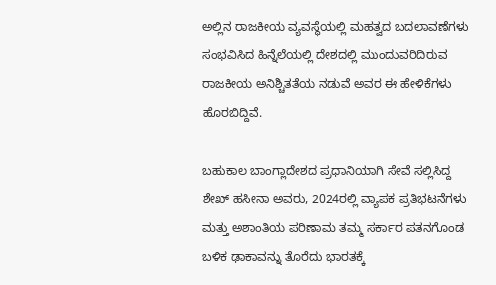ಅಲ್ಲಿನ ರಾಜಕೀಯ ವ್ಯವಸ್ಥೆಯಲ್ಲಿ ಮಹತ್ವದ ಬದಲಾವಣೆಗಳು ಸಂಭವಿಸಿದ ಹಿನ್ನೆಲೆಯಲ್ಲಿ ದೇಶದಲ್ಲಿ ಮುಂದುವರಿದಿರುವ ರಾಜಕೀಯ ಅನಿಶ್ಚಿತತೆಯ ನಡುವೆ ಅವರ ಈ ಹೇಳಿಕೆಗಳು ಹೊರಬಿದ್ದಿವೆ.

ಬಹುಕಾಲ ಬಾಂಗ್ಲಾದೇಶದ ಪ್ರಧಾನಿಯಾಗಿ ಸೇವೆ ಸಲ್ಲಿಸಿದ್ದ ಶೇಖ್ ಹಸೀನಾ ಅವರು, 2024ರಲ್ಲಿ ವ್ಯಾಪಕ ಪ್ರತಿಭಟನೆಗಳು ಮತ್ತು ಅಶಾಂತಿಯ ಪರಿಣಾಮ ತಮ್ಮ ಸರ್ಕಾರ ಪತನಗೊಂಡ ಬಳಿಕ ಢಾಕಾವನ್ನು ತೊರೆದು ಭಾರತಕ್ಕೆ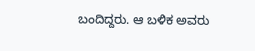ಬಂದಿದ್ದರು. ಆ ಬಳಿಕ ಅವರು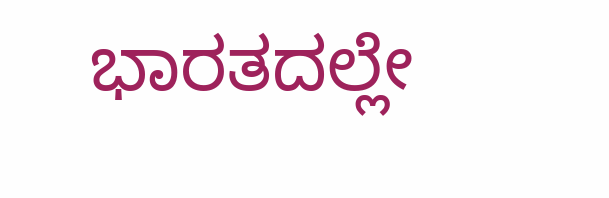ಭಾರತದಲ್ಲೇ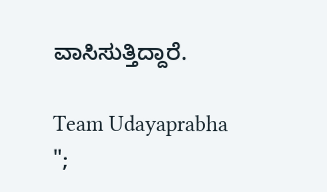ವಾಸಿಸುತ್ತಿದ್ದಾರೆ.

Team Udayaprabha
";